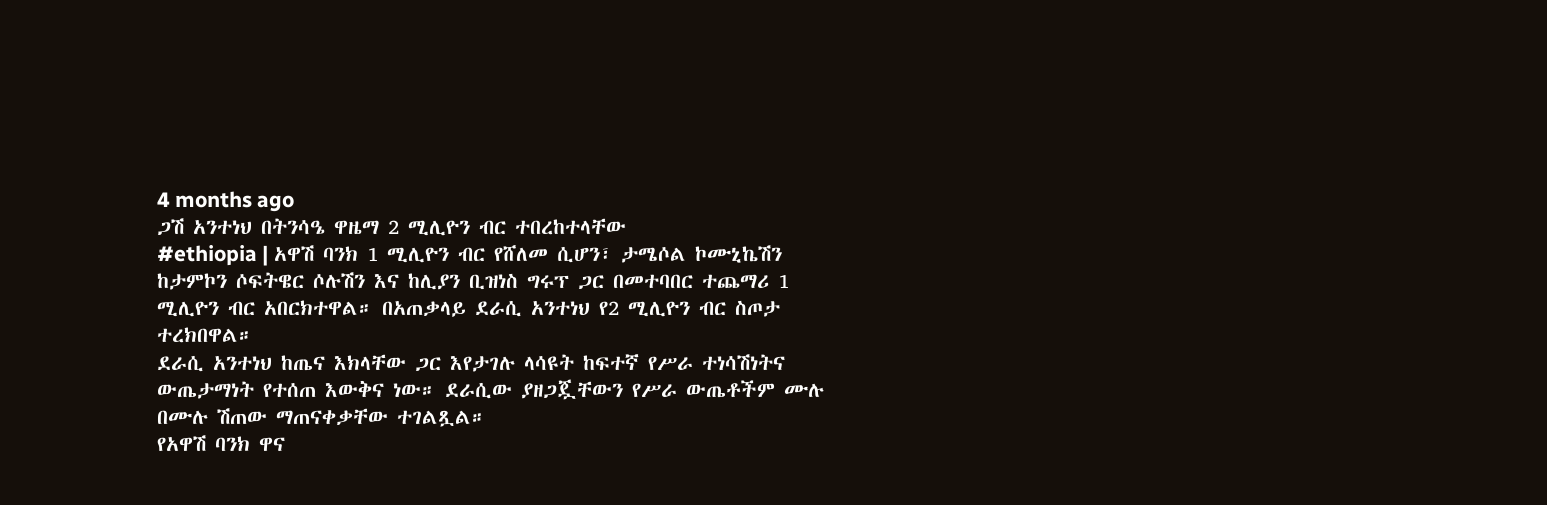4 months ago
ጋሽ አንተነህ በትንሳዔ ዋዜማ 2 ሚሊዮን ብር ተበረከተላቸው
#ethiopia | አዋሽ ባንክ 1 ሚሊዮን ብር የሸለመ ሲሆን፣ ታሜሶል ኮሙኒኬሽን ከታምኮን ሶፍትዌር ሶሉሽን እና ከሊያን ቢዝነስ ግሩፕ ጋር በመተባበር ተጨማሪ 1 ሚሊዮን ብር አበርክተዋል። በአጠቃላይ ደራሲ አንተነህ የ2 ሚሊዮን ብር ስጦታ ተረክበዋል።
ደራሲ አንተነህ ከጤና እክላቸው ጋር እየታገሉ ላሳዩት ከፍተኛ የሥራ ተነሳሽነትና ውጤታማነት የተሰጠ እውቅና ነው። ደራሲው ያዘጋጇቸውን የሥራ ውጤቶችም ሙሉ በሙሉ ሽጠው ማጠናቀቃቸው ተገልጿል።
የአዋሽ ባንክ ዋና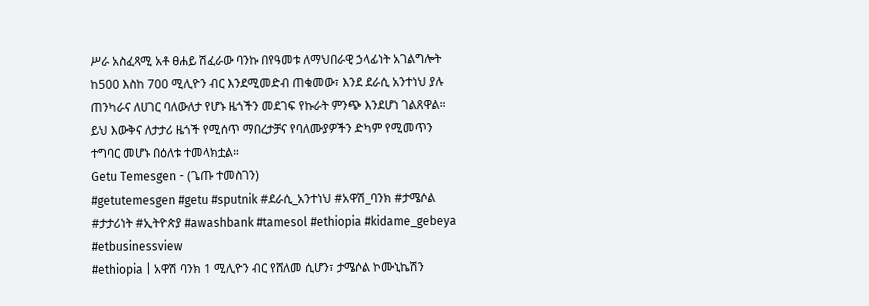ሥራ አስፈጻሚ አቶ ፀሐይ ሽፈራው ባንኩ በየዓመቱ ለማህበራዊ ኃላፊነት አገልግሎት ከ500 እስከ 700 ሚሊዮን ብር እንደሚመድብ ጠቁመው፣ እንደ ደራሲ አንተነህ ያሉ ጠንካራና ለሀገር ባለውለታ የሆኑ ዜጎችን መደገፍ የኩራት ምንጭ እንደሆነ ገልጸዋል።
ይህ እውቅና ለታታሪ ዜጎች የሚሰጥ ማበረታቻና የባለሙያዎችን ድካም የሚመጥን ተግባር መሆኑ በዕለቱ ተመላክቷል።
Getu Temesgen - (ጌጡ ተመስገን)
#getutemesgen #getu #sputnik #ደራሲ_አንተነህ #አዋሽ_ባንክ #ታሜሶል #ታታሪነት #ኢትዮጵያ #awashbank #tamesol #ethiopia #kidame_gebeya #etbusinessview
#ethiopia | አዋሽ ባንክ 1 ሚሊዮን ብር የሸለመ ሲሆን፣ ታሜሶል ኮሙኒኬሽን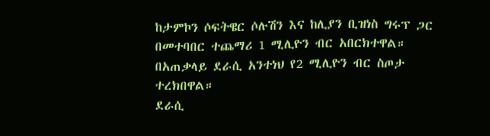ከታምኮን ሶፍትዌር ሶሉሽን እና ከሊያን ቢዝነስ ግሩፕ ጋር በመተባበር ተጨማሪ 1 ሚሊዮን ብር አበርክተዋል። በአጠቃላይ ደራሲ አንተነህ የ2 ሚሊዮን ብር ስጦታ ተረክበዋል።
ደራሲ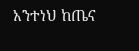አንተነህ ከጤና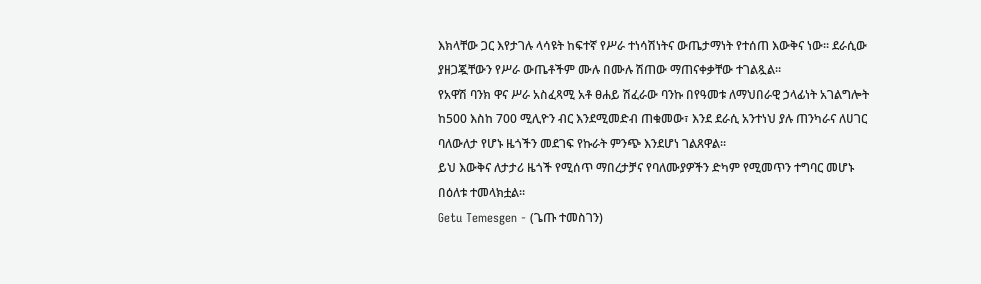እክላቸው ጋር እየታገሉ ላሳዩት ከፍተኛ የሥራ ተነሳሽነትና ውጤታማነት የተሰጠ እውቅና ነው። ደራሲው ያዘጋጇቸውን የሥራ ውጤቶችም ሙሉ በሙሉ ሽጠው ማጠናቀቃቸው ተገልጿል።
የአዋሽ ባንክ ዋና ሥራ አስፈጻሚ አቶ ፀሐይ ሽፈራው ባንኩ በየዓመቱ ለማህበራዊ ኃላፊነት አገልግሎት ከ500 እስከ 700 ሚሊዮን ብር እንደሚመድብ ጠቁመው፣ እንደ ደራሲ አንተነህ ያሉ ጠንካራና ለሀገር ባለውለታ የሆኑ ዜጎችን መደገፍ የኩራት ምንጭ እንደሆነ ገልጸዋል።
ይህ እውቅና ለታታሪ ዜጎች የሚሰጥ ማበረታቻና የባለሙያዎችን ድካም የሚመጥን ተግባር መሆኑ በዕለቱ ተመላክቷል።
Getu Temesgen - (ጌጡ ተመስገን)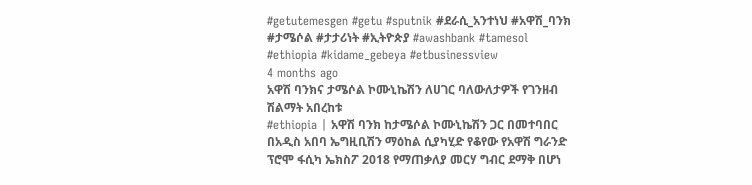#getutemesgen #getu #sputnik #ደራሲ_አንተነህ #አዋሽ_ባንክ #ታሜሶል #ታታሪነት #ኢትዮጵያ #awashbank #tamesol #ethiopia #kidame_gebeya #etbusinessview
4 months ago
አዋሽ ባንክና ታሜሶል ኮሙኒኬሽን ለሀገር ባለውለታዎች የገንዘብ ሽልማት አበረከቱ
#ethiopia | አዋሽ ባንክ ከታሜሶል ኮሙኒኬሽን ጋር በመተባበር በአዲስ አበባ ኤግዚቢሽን ማዕከል ሲያካሂድ የቆየው የአዋሽ ግራንድ ፕሮሞ ፋሲካ ኤክስፖ 2018 የማጠቃለያ መርሃ ግብር ደማቅ በሆነ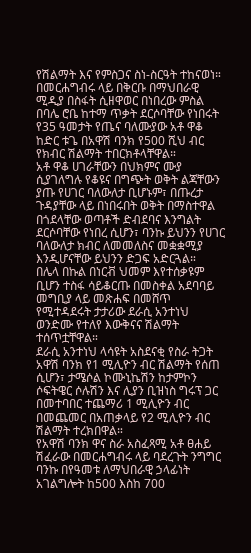የሽልማት እና የምስጋና ስነ-ስርዓት ተከናወነ።
በመርሐግብሩ ላይ በቅርቡ በማህበራዊ ሚዲያ በስፋት ሲዘዋወር በነበረው ምስል በባሌ ሮቤ ከተማ ጥቃት ደርሶባቸው የነበሩት የ35 ዓመታት የጤና ባለሙያው አቶ ዋቆ ከድር ቱጌ በአዋሽ ባንክ የ500 ሺህ ብር የክብር ሽልማት ተበርክቶላቸዋል።
አቶ ዋቆ ሀገራቸውን በህክምና ሙያ ሲያገለግሉ የቆዩና በግጭት ወቅት ልጃቸውን ያጡ የሀገር ባለውለታ ቢሆኑም፣ በጡረታ ጉዳያቸው ላይ በነበሩበት ወቅት በማስተዋል በጎደላቸው ወጣቶች ድብደባና እንግልት ደርሶባቸው የነበረ ሲሆን፣ ባንኩ ይህንን የሀገር ባለውለታ ክብር ለመመለስና መቋቋሚያ እንዲሆናቸው ይህንን ድጋፍ አድርጓል።
በሌላ በኩል በነርቭ ህመም እየተሰቃዩም ቢሆን ተስፋ ሳይቆርጡ በመስቀል አደባባይ መግቢያ ላይ መጽሐፍ በመሸጥ የሚተዳደሩት ታታሪው ደራሲ አንተነህ ወንድሙ የተለየ እውቅናና ሽልማት ተሰጥቷቸዋል።
ደራሲ አንተነህ ላሳዩት አስደናቂ የስራ ትጋት አዋሽ ባንክ የ1 ሚሊዮን ብር ሽልማት የሰጠ ሲሆን፣ ታሜሶል ኮሙኒኬሽን ከታምኮን ሶፍትዌር ሶሉሽን እና ሊያን ቢዝነስ ግሩፕ ጋር በመተባበር ተጨማሪ 1 ሚሊዮን ብር በመጨመር በአጠቃላይ የ2 ሚሊዮን ብር ሽልማት ተረክበዋል።
የአዋሽ ባንክ ዋና ስራ አስፈጻሚ አቶ ፀሐይ ሽፈራው በመርሐግብሩ ላይ ባደረጉት ንግግር ባንኩ በየዓመቱ ለማህበራዊ ኃላፊነት አገልግሎት ከ500 እስከ 700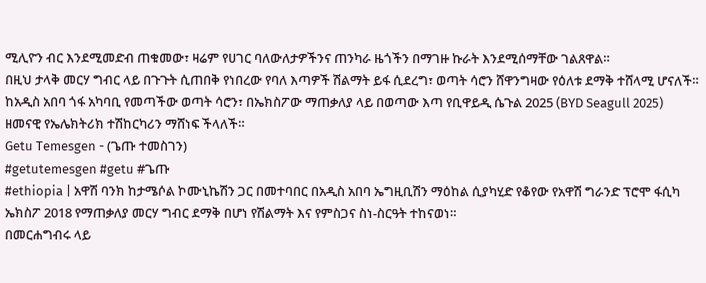ሚሊዮን ብር እንደሚመድብ ጠቁመው፣ ዛሬም የሀገር ባለውለታዎችንና ጠንካራ ዜጎችን በማገዙ ኩራት እንደሚሰማቸው ገልጸዋል።
በዚህ ታላቅ መርሃ ግብር ላይ በጉጉት ሲጠበቅ የነበረው የባለ እጣዎች ሽልማት ይፋ ሲደረግ፣ ወጣት ሳሮን ሸዋንግዛው የዕለቱ ደማቅ ተሸላሚ ሆናለች።
ከአዲስ አበባ ጎፋ አካባቢ የመጣችው ወጣት ሳሮን፣ በኤክስፖው ማጠቃለያ ላይ በወጣው እጣ የቢዋይዲ ሴጉል 2025 (BYD Seagull 2025) ዘመናዊ የኤሌክትሪክ ተሽከርካሪን ማሸነፍ ችላለች።
Getu Temesgen - (ጌጡ ተመስገን)
#getutemesgen #getu #ጌጡ
#ethiopia | አዋሽ ባንክ ከታሜሶል ኮሙኒኬሽን ጋር በመተባበር በአዲስ አበባ ኤግዚቢሽን ማዕከል ሲያካሂድ የቆየው የአዋሽ ግራንድ ፕሮሞ ፋሲካ ኤክስፖ 2018 የማጠቃለያ መርሃ ግብር ደማቅ በሆነ የሽልማት እና የምስጋና ስነ-ስርዓት ተከናወነ።
በመርሐግብሩ ላይ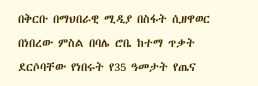በቅርቡ በማህበራዊ ሚዲያ በስፋት ሲዘዋወር በነበረው ምስል በባሌ ሮቤ ከተማ ጥቃት ደርሶባቸው የነበሩት የ35 ዓመታት የጤና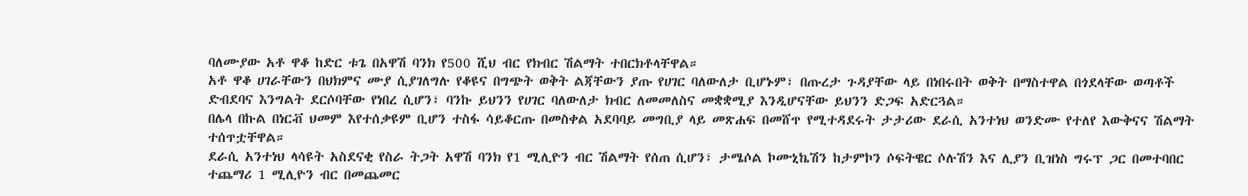ባለሙያው አቶ ዋቆ ከድር ቱጌ በአዋሽ ባንክ የ500 ሺህ ብር የክብር ሽልማት ተበርክቶላቸዋል።
አቶ ዋቆ ሀገራቸውን በህክምና ሙያ ሲያገለግሉ የቆዩና በግጭት ወቅት ልጃቸውን ያጡ የሀገር ባለውለታ ቢሆኑም፣ በጡረታ ጉዳያቸው ላይ በነበሩበት ወቅት በማስተዋል በጎደላቸው ወጣቶች ድብደባና እንግልት ደርሶባቸው የነበረ ሲሆን፣ ባንኩ ይህንን የሀገር ባለውለታ ክብር ለመመለስና መቋቋሚያ እንዲሆናቸው ይህንን ድጋፍ አድርጓል።
በሌላ በኩል በነርቭ ህመም እየተሰቃዩም ቢሆን ተስፋ ሳይቆርጡ በመስቀል አደባባይ መግቢያ ላይ መጽሐፍ በመሸጥ የሚተዳደሩት ታታሪው ደራሲ አንተነህ ወንድሙ የተለየ እውቅናና ሽልማት ተሰጥቷቸዋል።
ደራሲ አንተነህ ላሳዩት አስደናቂ የስራ ትጋት አዋሽ ባንክ የ1 ሚሊዮን ብር ሽልማት የሰጠ ሲሆን፣ ታሜሶል ኮሙኒኬሽን ከታምኮን ሶፍትዌር ሶሉሽን እና ሊያን ቢዝነስ ግሩፕ ጋር በመተባበር ተጨማሪ 1 ሚሊዮን ብር በመጨመር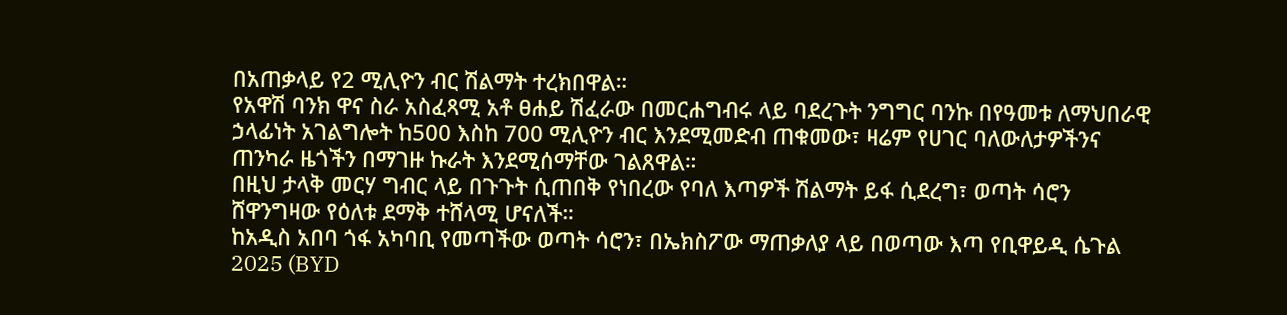በአጠቃላይ የ2 ሚሊዮን ብር ሽልማት ተረክበዋል።
የአዋሽ ባንክ ዋና ስራ አስፈጻሚ አቶ ፀሐይ ሽፈራው በመርሐግብሩ ላይ ባደረጉት ንግግር ባንኩ በየዓመቱ ለማህበራዊ ኃላፊነት አገልግሎት ከ500 እስከ 700 ሚሊዮን ብር እንደሚመድብ ጠቁመው፣ ዛሬም የሀገር ባለውለታዎችንና ጠንካራ ዜጎችን በማገዙ ኩራት እንደሚሰማቸው ገልጸዋል።
በዚህ ታላቅ መርሃ ግብር ላይ በጉጉት ሲጠበቅ የነበረው የባለ እጣዎች ሽልማት ይፋ ሲደረግ፣ ወጣት ሳሮን ሸዋንግዛው የዕለቱ ደማቅ ተሸላሚ ሆናለች።
ከአዲስ አበባ ጎፋ አካባቢ የመጣችው ወጣት ሳሮን፣ በኤክስፖው ማጠቃለያ ላይ በወጣው እጣ የቢዋይዲ ሴጉል 2025 (BYD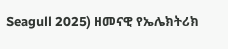Seagull 2025) ዘመናዊ የኤሌክትሪክ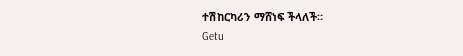ተሽከርካሪን ማሸነፍ ችላለች።
Getu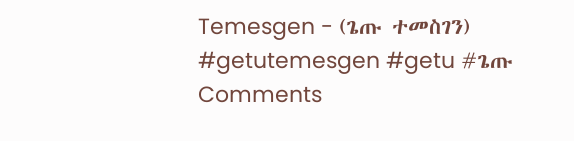Temesgen - (ጌጡ ተመስገን)
#getutemesgen #getu #ጌጡ
Comments